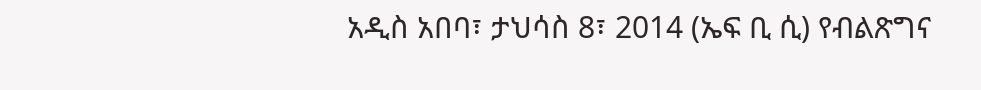አዲስ አበባ፣ ታህሳስ 8፣ 2014 (ኤፍ ቢ ሲ) የብልጽግና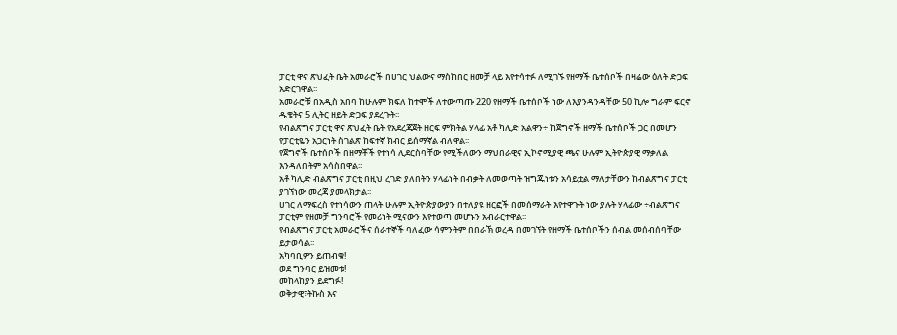ፓርቲ ዋና ጽህፈት ቤት አመራሮች በሀገር ህልውና ማስከበር ዘመቻ ላይ እየተሳተፉ ለሚገኙ የዘማች ቤተሰቦች በዛሬው ዕለት ድጋፍ አድርገዋል፡፡
አመራሮቹ በአዲስ አበባ ከሁሉም ክፍለ ከተሞች ለተውጣጡ 220 የዘማች ቤተሰቦች ነው ለእያንዳንዳቸው 50 ኪሎ ግራም ፍርኖ ዱቄትና 5 ሊትር ዘይት ድጋፍ ያደረጉት፡፡
የብልጽግና ፓርቲ ዋና ጽህፈት ቤት የአደረጃጀት ዘርፍ ምክትል ሃላፊ አቶ ካሊድ አልዋን÷ ከጀግኖች ዘማች ቤተሰቦች ጋር በመሆን የፓርቲዬን አጋርነት ስገልጽ ከፍተኛ ክብር ይሰማኛል ብለዋል፡፡
የጀግኖች ቤተሰቦች በዘማቾች የተነሳ ሊደርስባቸው የሚችለውን ማህበራዊና ኢኮኖሚያዊ ጫና ሁሉም ኢትዮጵያዊ ማቃለል እንዳለበትም አሳስበዋል፡፡
አቶ ካሊድ ብልጽግና ፓርቲ በዚህ ረገድ ያለበትን ሃላፊነት በብቃት ለመወጣት ዝግጁነቱን አሳይቷል ማለታቸውን ከብልጽግና ፓርቲ ያገኘነው መረጃ ያመላክታል፡፡
ሀገር ለማፍረስ የተነሳውን ጠላት ሁሉም ኢትዮጵያውያን በተለያዩ ዘርፎች በመሰማራት እየተዋጉት ነው ያሉት ሃላፊው ÷ብልጽግና ፓርቲም የዘመቻ ግንባሮች የመሪነት ሚናውን እየተወጣ መሆኑን አብራርተዋል፡፡
የብልጽግና ፓርቲ አመራሮችና ሰራተኞች ባለፈው ሳምንትም በበራኽ ወረዳ በመገኘት የዘማች ቤተሰቦችን ሰብል መሰብሰባቸው ይታወሳል፡፡
አካባቢዎን ይጠብቁ!
ወደ ግንባር ይዝመቱ!
መከላከያን ይደግፉ!
ወቅታዊ፣ትኩስ እና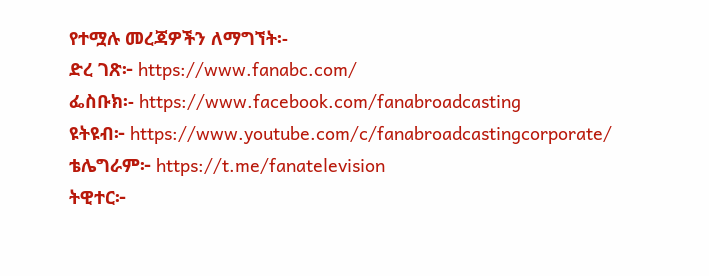የተሟሉ መረጃዎችን ለማግኘት፡-
ድረ ገጽ፦ https://www.fanabc.com/
ፌስቡክ፡- https://www.facebook.com/fanabroadcasting
ዩትዩብ፦ https://www.youtube.com/c/fanabroadcastingcorporate/
ቴሌግራም፦ https://t.me/fanatelevision
ትዊተር፦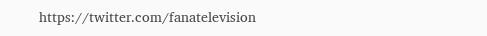https://twitter.com/fanatelevision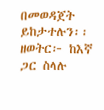በመወዳጀት ይከታተሉን፡፡
ዘወትር፦ ከእኛ ጋር ስላሉ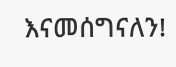እናመሰግናለን!